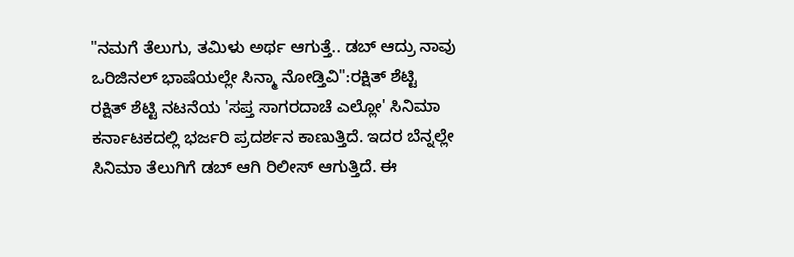"ನಮಗೆ ತೆಲುಗು, ತಮಿಳು ಅರ್ಥ ಆಗುತ್ತೆ.. ಡಬ್ ಆದ್ರು ನಾವು ಒರಿಜಿನಲ್ ಭಾಷೆಯಲ್ಲೇ ಸಿನ್ಮಾ ನೋಡ್ತಿವಿ":ರಕ್ಷಿತ್ ಶೆಟ್ಟಿ
ರಕ್ಷಿತ್ ಶೆಟ್ಟಿ ನಟನೆಯ 'ಸಪ್ತ ಸಾಗರದಾಚೆ ಎಲ್ಲೋ' ಸಿನಿಮಾ ಕರ್ನಾಟಕದಲ್ಲಿ ಭರ್ಜರಿ ಪ್ರದರ್ಶನ ಕಾಣುತ್ತಿದೆ. ಇದರ ಬೆನ್ನಲ್ಲೇ ಸಿನಿಮಾ ತೆಲುಗಿಗೆ ಡಬ್ ಆಗಿ ರಿಲೀಸ್ ಆಗುತ್ತಿದೆ. ಈ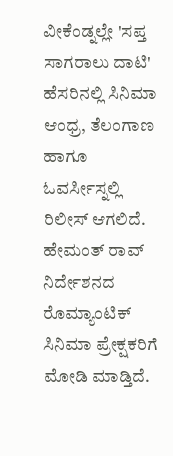ವೀಕೆಂಡ್ನಲ್ಲೇ 'ಸಪ್ತ ಸಾಗರಾಲು ದಾಟಿ' ಹೆಸರಿನಲ್ಲಿ ಸಿನಿಮಾ ಆಂಧ್ರ, ತೆಲಂಗಾಣ ಹಾಗೂ ಓವರ್ಸೀಸ್ನಲ್ಲಿ ರಿಲೀಸ್ ಆಗಲಿದೆ.
ಹೇಮಂತ್ ರಾವ್ ನಿರ್ದೇಶನದ ರೊಮ್ಯಾಂಟಿಕ್ ಸಿನಿಮಾ ಪ್ರೇಕ್ಷಕರಿಗೆ ಮೋಡಿ ಮಾಡ್ತಿದೆ.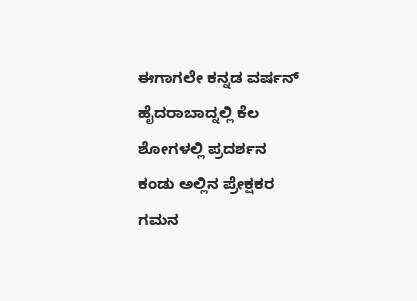ಈಗಾಗಲೇ ಕನ್ನಡ ವರ್ಷನ್ ಹೈದರಾಬಾದ್ನಲ್ಲಿ ಕೆಲ ಶೋಗಳಲ್ಲಿ ಪ್ರದರ್ಶನ ಕಂಡು ಅಲ್ಲಿನ ಪ್ರೇಕ್ಷಕರ ಗಮನ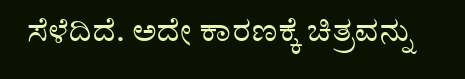ಸೆಳೆದಿದೆ. ಅದೇ ಕಾರಣಕ್ಕೆ ಚಿತ್ರವನ್ನು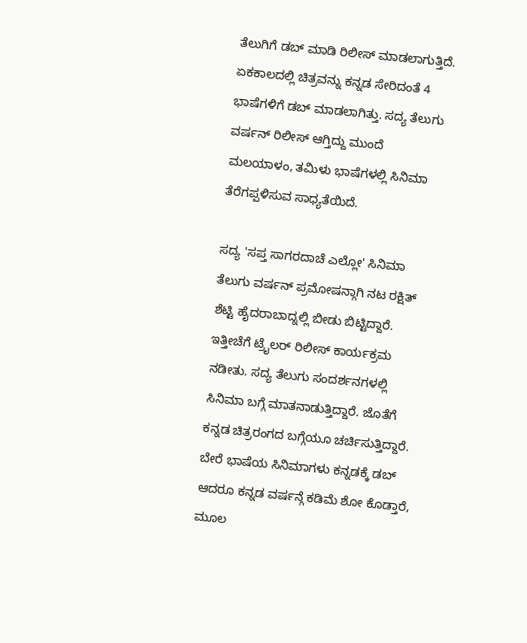ತೆಲುಗಿಗೆ ಡಬ್ ಮಾಡಿ ರಿಲೀಸ್ ಮಾಡಲಾಗುತ್ತಿದೆ. ಏಕಕಾಲದಲ್ಲಿ ಚಿತ್ರವನ್ನು ಕನ್ನಡ ಸೇರಿದಂತೆ 4 ಭಾಷೆಗಳಿಗೆ ಡಬ್ ಮಾಡಲಾಗಿತ್ತು. ಸದ್ಯ ತೆಲುಗು ವರ್ಷನ್ ರಿಲೀಸ್ ಆಗ್ತಿದ್ದು ಮುಂದೆ ಮಲಯಾಳಂ, ತಮಿಳು ಭಾಷೆಗಳಲ್ಲಿ ಸಿನಿಮಾ ತೆರೆಗಪ್ಪಳಿಸುವ ಸಾಧ್ಯತೆಯಿದೆ.

ಸದ್ಯ 'ಸಪ್ತ ಸಾಗರದಾಚೆ ಎಲ್ಲೋ' ಸಿನಿಮಾ ತೆಲುಗು ವರ್ಷನ್ ಪ್ರಮೋಷನ್ಗಾಗಿ ನಟ ರಕ್ಷಿತ್ ಶೆಟ್ಟಿ ಹೈದರಾಬಾದ್ನಲ್ಲಿ ಬೀಡು ಬಿಟ್ಟಿದ್ದಾರೆ. ಇತ್ತೀಚೆಗೆ ಟ್ರೈಲರ್ ರಿಲೀಸ್ ಕಾರ್ಯಕ್ರಮ ನಡೀತು. ಸದ್ಯ ತೆಲುಗು ಸಂದರ್ಶನಗಳಲ್ಲಿ ಸಿನಿಮಾ ಬಗ್ಗೆ ಮಾತನಾಡುತ್ತಿದ್ದಾರೆ. ಜೊತೆಗೆ ಕನ್ನಡ ಚಿತ್ರರಂಗದ ಬಗ್ಗೆಯೂ ಚರ್ಚಿಸುತ್ತಿದ್ದಾರೆ.
ಬೇರೆ ಭಾಷೆಯ ಸಿನಿಮಾಗಳು ಕನ್ನಡಕ್ಕೆ ಡಬ್ ಆದರೂ ಕನ್ನಡ ವರ್ಷನ್ಗೆ ಕಡಿಮೆ ಶೋ ಕೊಡ್ತಾರೆ, ಮೂಲ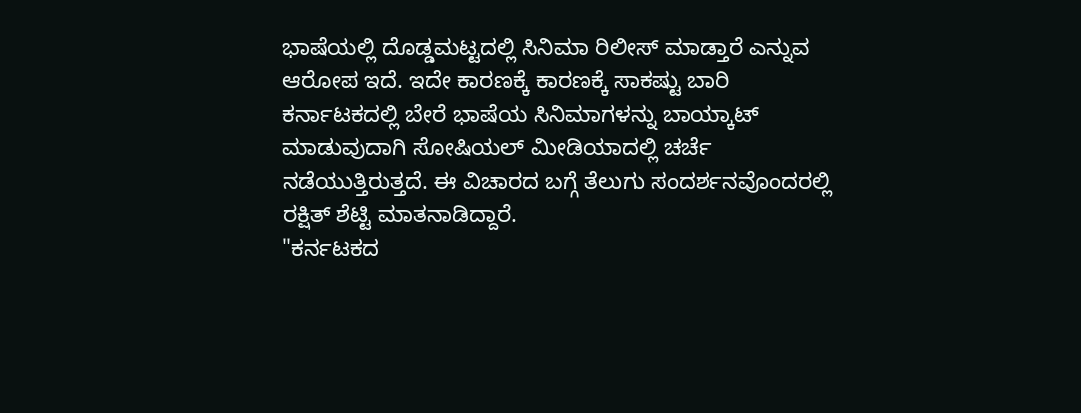ಭಾಷೆಯಲ್ಲಿ ದೊಡ್ಡಮಟ್ಟದಲ್ಲಿ ಸಿನಿಮಾ ರಿಲೀಸ್ ಮಾಡ್ತಾರೆ ಎನ್ನುವ ಆರೋಪ ಇದೆ. ಇದೇ ಕಾರಣಕ್ಕೆ ಕಾರಣಕ್ಕೆ ಸಾಕಷ್ಟು ಬಾರಿ ಕರ್ನಾಟಕದಲ್ಲಿ ಬೇರೆ ಭಾಷೆಯ ಸಿನಿಮಾಗಳನ್ನು ಬಾಯ್ಕಾಟ್ ಮಾಡುವುದಾಗಿ ಸೋಷಿಯಲ್ ಮೀಡಿಯಾದಲ್ಲಿ ಚರ್ಚೆ ನಡೆಯುತ್ತಿರುತ್ತದೆ. ಈ ವಿಚಾರದ ಬಗ್ಗೆ ತೆಲುಗು ಸಂದರ್ಶನವೊಂದರಲ್ಲಿ ರಕ್ಷಿತ್ ಶೆಟ್ಟಿ ಮಾತನಾಡಿದ್ದಾರೆ.
"ಕರ್ನಟಕದ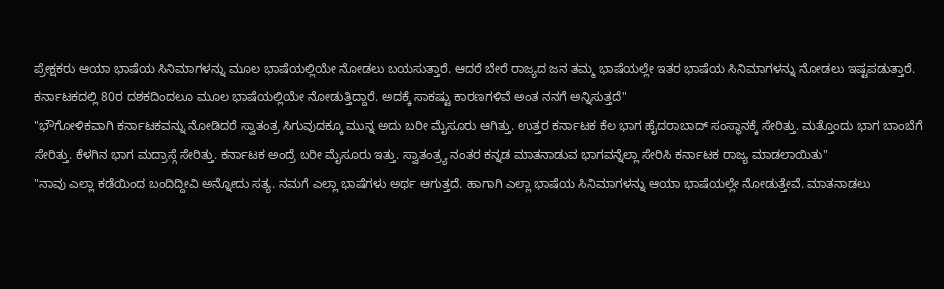ಪ್ರೇಕ್ಷಕರು ಆಯಾ ಭಾಷೆಯ ಸಿನಿಮಾಗಳನ್ನು ಮೂಲ ಭಾಷೆಯಲ್ಲಿಯೇ ನೋಡಲು ಬಯಸುತ್ತಾರೆ. ಆದರೆ ಬೇರೆ ರಾಜ್ಯದ ಜನ ತಮ್ಮ ಭಾಷೆಯಲ್ಲೇ ಇತರ ಭಾಷೆಯ ಸಿನಿಮಾಗಳನ್ನು ನೋಡಲು ಇಷ್ಟಪಡುತ್ತಾರೆ. ಕರ್ನಾಟಕದಲ್ಲಿ 80ರ ದಶಕದಿಂದಲೂ ಮೂಲ ಭಾಷೆಯಲ್ಲಿಯೇ ನೋಡುತ್ತಿದ್ದಾರೆ. ಅದಕ್ಕೆ ಸಾಕಷ್ಟು ಕಾರಣಗಳಿವೆ ಅಂತ ನನಗೆ ಅನ್ನಿಸುತ್ತದೆ"
"ಭೌಗೋಳಿಕವಾಗಿ ಕರ್ನಾಟಕವನ್ನು ನೋಡಿದರೆ ಸ್ವಾತಂತ್ರ ಸಿಗುವುದಕ್ಕೂ ಮುನ್ನ ಅದು ಬರೀ ಮೈಸೂರು ಆಗಿತ್ತು. ಉತ್ತರ ಕರ್ನಾಟಕ ಕೆಲ ಭಾಗ ಹೈದರಾಬಾದ್ ಸಂಸ್ಥಾನಕ್ಕೆ ಸೇರಿತ್ತು. ಮತ್ತೊಂದು ಭಾಗ ಬಾಂಬೆಗೆ ಸೇರಿತ್ತು. ಕೆಳಗಿನ ಭಾಗ ಮದ್ರಾಸ್ಗೆ ಸೇರಿತ್ತು. ಕರ್ನಾಟಕ ಅಂದ್ರೆ ಬರೀ ಮೈಸೂರು ಇತ್ತು. ಸ್ವಾತಂತ್ರ್ಯ ನಂತರ ಕನ್ನಡ ಮಾತನಾಡುವ ಭಾಗವನ್ನೆಲ್ಲಾ ಸೇರಿಸಿ ಕರ್ನಾಟಕ ರಾಜ್ಯ ಮಾಡಲಾಯಿತು"
"ನಾವು ಎಲ್ಲಾ ಕಡೆಯಿಂದ ಬಂದಿದ್ದೀವಿ ಅನ್ನೋದು ಸತ್ಯ. ನಮಗೆ ಎಲ್ಲಾ ಭಾಷೆಗಳು ಅರ್ಥ ಆಗುತ್ತದೆ. ಹಾಗಾಗಿ ಎಲ್ಲಾ ಭಾಷೆಯ ಸಿನಿಮಾಗಳನ್ನು ಆಯಾ ಭಾಷೆಯಲ್ಲೇ ನೋಡುತ್ತೇವೆ. ಮಾತನಾಡಲು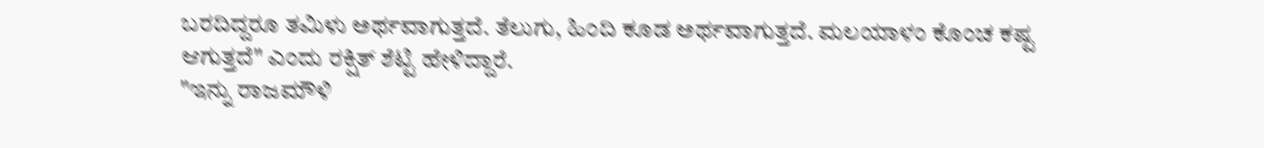ಬರದಿದ್ದರೂ ತಮಿಳು ಅರ್ಥವಾಗುತ್ತದೆ. ತೆಲುಗು, ಹಿಂದಿ ಕೂಡ ಅರ್ಥವಾಗುತ್ತದೆ. ಮಲಯಾಳಂ ಕೊಂಚ ಕಷ್ಟ ಆಗುತ್ತದೆ" ಎಂದು ರಕ್ಷಿತ್ ಶೆಟ್ಟಿ ಹೇಳಿದ್ದಾರೆ.
"ಇನ್ನು ರಾಜಮೌಳಿ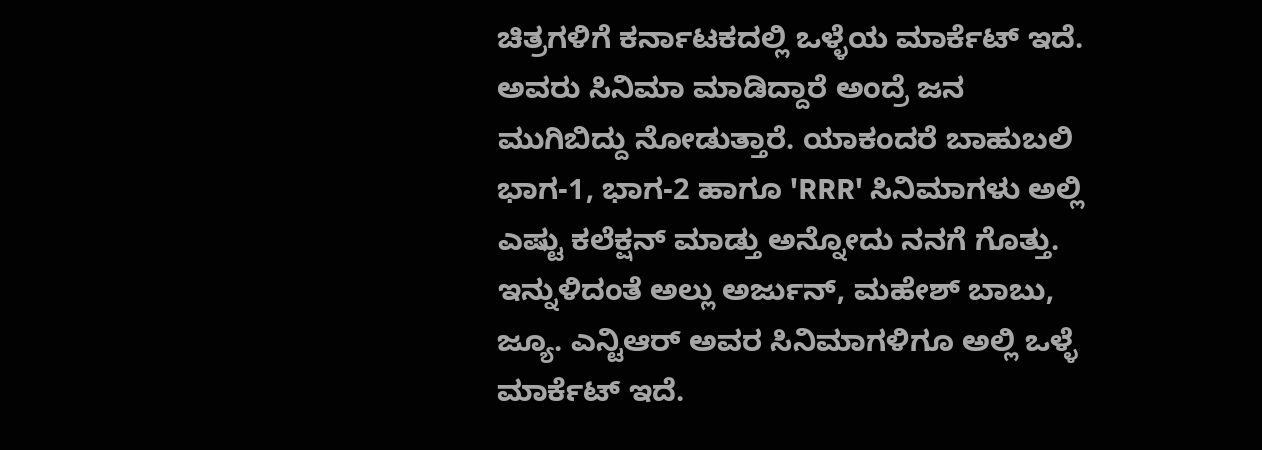ಚಿತ್ರಗಳಿಗೆ ಕರ್ನಾಟಕದಲ್ಲಿ ಒಳ್ಳೆಯ ಮಾರ್ಕೆಟ್ ಇದೆ. ಅವರು ಸಿನಿಮಾ ಮಾಡಿದ್ದಾರೆ ಅಂದ್ರೆ ಜನ ಮುಗಿಬಿದ್ದು ನೋಡುತ್ತಾರೆ. ಯಾಕಂದರೆ ಬಾಹುಬಲಿ ಭಾಗ-1, ಭಾಗ-2 ಹಾಗೂ 'RRR' ಸಿನಿಮಾಗಳು ಅಲ್ಲಿ ಎಷ್ಟು ಕಲೆಕ್ಷನ್ ಮಾಡ್ತು ಅನ್ನೋದು ನನಗೆ ಗೊತ್ತು. ಇನ್ನುಳಿದಂತೆ ಅಲ್ಲು ಅರ್ಜುನ್, ಮಹೇಶ್ ಬಾಬು, ಜ್ಯೂ. ಎನ್ಟಿಆರ್ ಅವರ ಸಿನಿಮಾಗಳಿಗೂ ಅಲ್ಲಿ ಒಳ್ಳೆ ಮಾರ್ಕೆಟ್ ಇದೆ.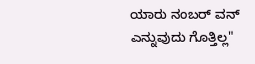ಯಾರು ನಂಬರ್ ವನ್ ಎನ್ನುವುದು ಗೊತ್ತಿಲ್ಲ"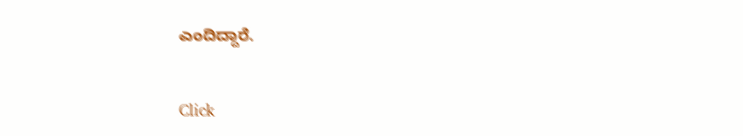ಎಂದಿದ್ದಾರೆ.


Click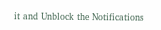it and Unblock the Notifications